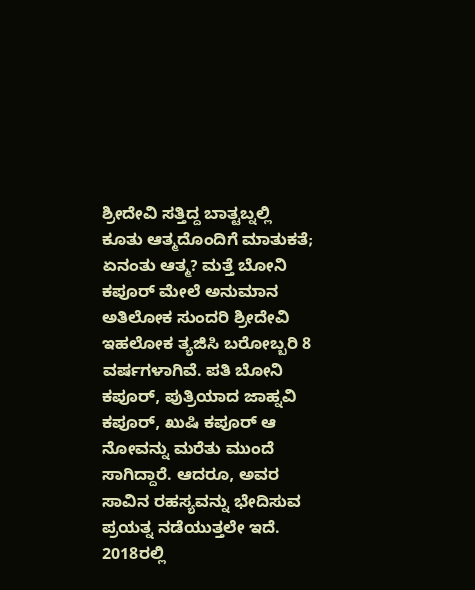ಶ್ರೀದೇವಿ ಸತ್ತಿದ್ದ ಬಾತ್ಟಬ್ನಲ್ಲಿ ಕೂತು ಆತ್ಮದೊಂದಿಗೆ ಮಾತುಕತೆ; ಏನಂತು ಆತ್ಮ? ಮತ್ತೆ ಬೋನಿ ಕಪೂರ್ ಮೇಲೆ ಅನುಮಾನ
ಅತಿಲೋಕ ಸುಂದರಿ ಶ್ರೀದೇವಿ ಇಹಲೋಕ ತ್ಯಜಿಸಿ ಬರೋಬ್ಬರಿ 8 ವರ್ಷಗಳಾಗಿವೆ. ಪತಿ ಬೋನಿ ಕಪೂರ್, ಪುತ್ರಿಯಾದ ಜಾಹ್ನವಿ ಕಪೂರ್, ಖುಷಿ ಕಪೂರ್ ಆ ನೋವನ್ನು ಮರೆತು ಮುಂದೆ ಸಾಗಿದ್ದಾರೆ. ಆದರೂ, ಅವರ ಸಾವಿನ ರಹಸ್ಯವನ್ನು ಭೇದಿಸುವ ಪ್ರಯತ್ನ ನಡೆಯುತ್ತಲೇ ಇದೆ. 2018ರಲ್ಲಿ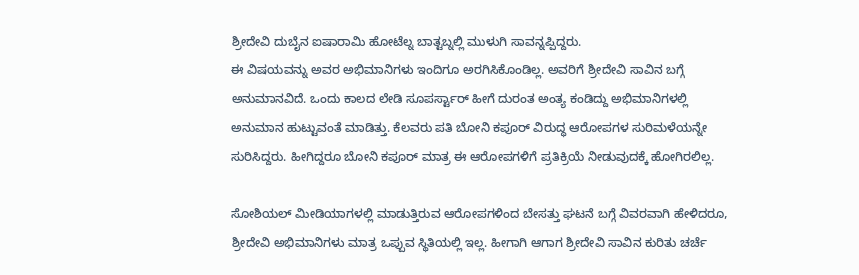ಶ್ರೀದೇವಿ ದುಬೈನ ಐಷಾರಾಮಿ ಹೋಟೆಲ್ನ ಬಾತ್ಟಬ್ನಲ್ಲಿ ಮುಳುಗಿ ಸಾವನ್ನಪ್ಪಿದ್ದರು.
ಈ ವಿಷಯವನ್ನು ಅವರ ಅಭಿಮಾನಿಗಳು ಇಂದಿಗೂ ಅರಗಿಸಿಕೊಂಡಿಲ್ಲ. ಅವರಿಗೆ ಶ್ರೀದೇವಿ ಸಾವಿನ ಬಗ್ಗೆ ಅನುಮಾನವಿದೆ. ಒಂದು ಕಾಲದ ಲೇಡಿ ಸೂಪರ್ಸ್ಟಾರ್ ಹೀಗೆ ದುರಂತ ಅಂತ್ಯ ಕಂಡಿದ್ದು ಅಭಿಮಾನಿಗಳಲ್ಲಿ ಅನುಮಾನ ಹುಟ್ಟುವಂತೆ ಮಾಡಿತ್ತು. ಕೆಲವರು ಪತಿ ಬೋನಿ ಕಪೂರ್ ವಿರುದ್ಧ ಆರೋಪಗಳ ಸುರಿಮಳೆಯನ್ನೇ ಸುರಿಸಿದ್ದರು. ಹೀಗಿದ್ದರೂ ಬೋನಿ ಕಪೂರ್ ಮಾತ್ರ ಈ ಆರೋಪಗಳಿಗೆ ಪ್ರತಿಕ್ರಿಯೆ ನೀಡುವುದಕ್ಕೆ ಹೋಗಿರಲಿಲ್ಲ.

ಸೋಶಿಯಲ್ ಮೀಡಿಯಾಗಳಲ್ಲಿ ಮಾಡುತ್ತಿರುವ ಆರೋಪಗಳಿಂದ ಬೇಸತ್ತು ಘಟನೆ ಬಗ್ಗೆ ವಿವರವಾಗಿ ಹೇಳಿದರೂ, ಶ್ರೀದೇವಿ ಅಭಿಮಾನಿಗಳು ಮಾತ್ರ ಒಪ್ಪುವ ಸ್ಥಿತಿಯಲ್ಲಿ ಇಲ್ಲ. ಹೀಗಾಗಿ ಆಗಾಗ ಶ್ರೀದೇವಿ ಸಾವಿನ ಕುರಿತು ಚರ್ಚೆ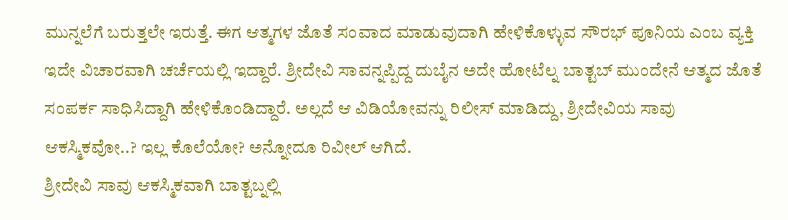ಮುನ್ನಲೆಗೆ ಬರುತ್ತಲೇ ಇರುತ್ತೆ. ಈಗ ಆತ್ಮಗಳ ಜೊತೆ ಸಂವಾದ ಮಾಡುವುದಾಗಿ ಹೇಳಿಕೊಳ್ಳುವ ಸೌರಭ್ ಪೂನಿಯ ಎಂಬ ವ್ಯಕ್ತಿ ಇದೇ ವಿಚಾರವಾಗಿ ಚರ್ಚೆಯಲ್ಲಿ ಇದ್ದಾರೆ. ಶ್ರೀದೇವಿ ಸಾವನ್ನಪ್ಪಿದ್ದ ದುಬೈನ ಅದೇ ಹೋಟೆಲ್ನ ಬಾತ್ಟಬ್ ಮುಂದೇನೆ ಆತ್ಮದ ಜೊತೆ ಸಂಪರ್ಕ ಸಾಧಿಸಿದ್ದಾಗಿ ಹೇಳಿಕೊಂಡಿದ್ದಾರೆ. ಅಲ್ಲದೆ ಆ ವಿಡಿಯೋವನ್ನು ರಿಲೀಸ್ ಮಾಡಿದ್ದು, ಶ್ರೀದೇವಿಯ ಸಾವು ಆಕಸ್ಮಿಕವೋ..? ಇಲ್ಲ ಕೊಲೆಯೋ? ಅನ್ನೋದೂ ರಿವೀಲ್ ಆಗಿದೆ.
ಶ್ರೀದೇವಿ ಸಾವು ಆಕಸ್ಮಿಕವಾಗಿ ಬಾತ್ಟಬ್ನಲ್ಲಿ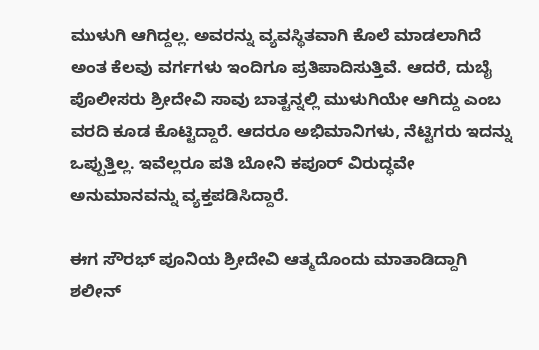ಮುಳುಗಿ ಆಗಿದ್ದಲ್ಲ. ಅವರನ್ನು ವ್ಯವಸ್ಥಿತವಾಗಿ ಕೊಲೆ ಮಾಡಲಾಗಿದೆ ಅಂತ ಕೆಲವು ವರ್ಗಗಳು ಇಂದಿಗೂ ಪ್ರತಿಪಾದಿಸುತ್ತಿವೆ. ಆದರೆ, ದುಬೈ ಪೊಲೀಸರು ಶ್ರೀದೇವಿ ಸಾವು ಬಾತ್ಟನ್ನಲ್ಲಿ ಮುಳುಗಿಯೇ ಆಗಿದ್ದು ಎಂಬ ವರದಿ ಕೂಡ ಕೊಟ್ಟಿದ್ದಾರೆ. ಆದರೂ ಅಭಿಮಾನಿಗಳು, ನೆಟ್ಟಿಗರು ಇದನ್ನು ಒಪ್ಪುತ್ತಿಲ್ಲ. ಇವೆಲ್ಲರೂ ಪತಿ ಬೋನಿ ಕಪೂರ್ ವಿರುದ್ಧವೇ ಅನುಮಾನವನ್ನು ವ್ಯಕ್ತಪಡಿಸಿದ್ದಾರೆ.

ಈಗ ಸೌರಭ್ ಪೂನಿಯ ಶ್ರೀದೇವಿ ಆತ್ಮದೊಂದು ಮಾತಾಡಿದ್ದಾಗಿ ಶಲೀನ್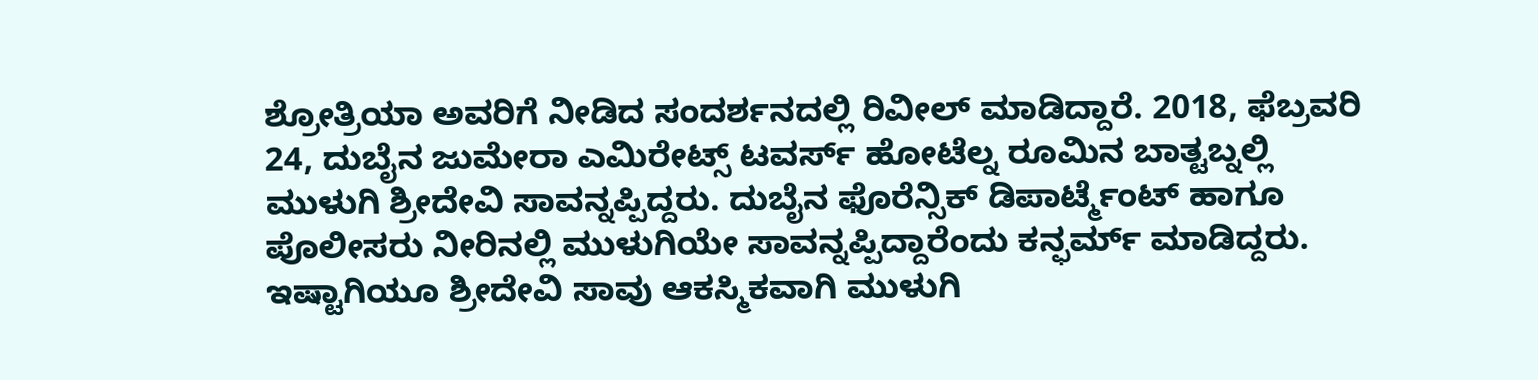ಶ್ರೋತ್ರಿಯಾ ಅವರಿಗೆ ನೀಡಿದ ಸಂದರ್ಶನದಲ್ಲಿ ರಿವೀಲ್ ಮಾಡಿದ್ದಾರೆ. 2018, ಫೆಬ್ರವರಿ 24, ದುಬೈನ ಜುಮೇರಾ ಎಮಿರೇಟ್ಸ್ ಟವರ್ಸ್ ಹೋಟೆಲ್ನ ರೂಮಿನ ಬಾತ್ಟಬ್ನಲ್ಲಿ ಮುಳುಗಿ ಶ್ರೀದೇವಿ ಸಾವನ್ನಪ್ಪಿದ್ದರು. ದುಬೈನ ಫೊರೆನ್ಸಿಕ್ ಡಿಪಾರ್ಟ್ಮೆಂಟ್ ಹಾಗೂ ಪೊಲೀಸರು ನೀರಿನಲ್ಲಿ ಮುಳುಗಿಯೇ ಸಾವನ್ನಪ್ಪಿದ್ದಾರೆಂದು ಕನ್ಫರ್ಮ್ ಮಾಡಿದ್ದರು. ಇಷ್ಟಾಗಿಯೂ ಶ್ರೀದೇವಿ ಸಾವು ಆಕಸ್ಮಿಕವಾಗಿ ಮುಳುಗಿ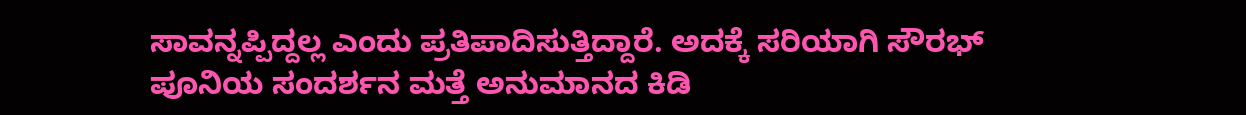ಸಾವನ್ನಪ್ಪಿದ್ದಲ್ಲ ಎಂದು ಪ್ರತಿಪಾದಿಸುತ್ತಿದ್ದಾರೆ. ಅದಕ್ಕೆ ಸರಿಯಾಗಿ ಸೌರಭ್ ಪೂನಿಯ ಸಂದರ್ಶನ ಮತ್ತೆ ಅನುಮಾನದ ಕಿಡಿ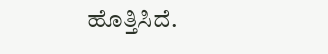ಹೊತ್ತಿಸಿದೆ.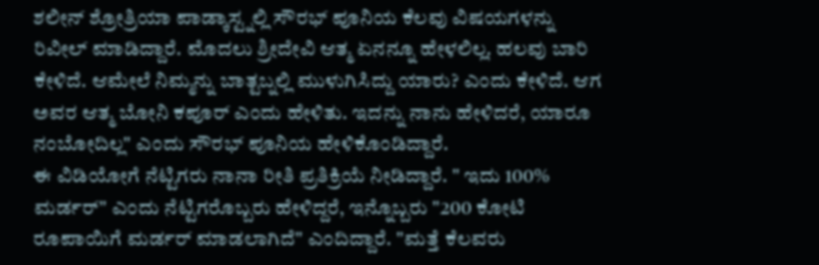ಶಲೀನ್ ಶ್ರೋತ್ರಿಯಾ ಪಾಡ್ಕಾಸ್ಟ್ನಲ್ಲಿ ಸೌರಭ್ ಪೂನಿಯ ಕೆಲವು ವಿಷಯಗಳನ್ನು ರಿವೀಲ್ ಮಾಡಿದ್ದಾರೆ. ಮೊದಲು ಶ್ರೀದೇವಿ ಆತ್ಮ ಏನನ್ನೂ ಹೇಳಲಿಲ್ಲ. ಹಲವು ಬಾರಿ ಕೇಳಿದೆ. ಆಮೇಲೆ ನಿಮ್ಮನ್ನು ಬಾತ್ಟಬ್ನಲ್ಲಿ ಮುಳುಗಿಸಿದ್ದು ಯಾರು? ಎಂದು ಕೇಳಿದೆ. ಆಗ ಅವರ ಆತ್ಮ ಬೋನಿ ಕಪೂರ್ ಎಂದು ಹೇಳಿತು. ಇದನ್ನು ನಾನು ಹೇಳಿದರೆ, ಯಾರೂ ನಂಬೋದಿಲ್ಲ" ಎಂದು ಸೌರಭ್ ಪೂನಿಯ ಹೇಳಿಕೊಂಡಿದ್ದಾರೆ.
ಈ ವಿಡಿಯೋಗೆ ನೆಟ್ಟಿಗರು ನಾನಾ ರೀತಿ ಪ್ರತಿಕ್ರಿಯೆ ನೀಡಿದ್ದಾರೆ. " ಇದು 100% ಮರ್ಡರ್" ಎಂದು ನೆಟ್ಟಿಗರೊಬ್ಬರು ಹೇಳಿದ್ದರೆ, ಇನ್ನೊಬ್ಬರು "200 ಕೋಟಿ ರೂಪಾಯಿಗೆ ಮರ್ಡರ್ ಮಾಡಲಾಗಿದೆ" ಎಂದಿದ್ದಾರೆ. "ಮತ್ತೆ ಕೆಲವರು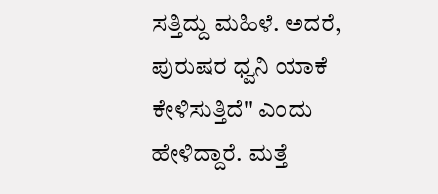ಸತ್ತಿದ್ದು ಮಹಿಳೆ. ಅದರೆ, ಪುರುಷರ ಧ್ವನಿ ಯಾಕೆ ಕೇಳಿಸುತ್ತಿದೆ" ಎಂದು ಹೇಳಿದ್ದಾರೆ. ಮತ್ತೆ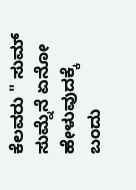ಕೆಲವರು " ಸುಮ್ ಸುಮ್ನೆನೆ ಏನೋ ಹೇಳುವುದಕ್ಕೆ ಬಂದು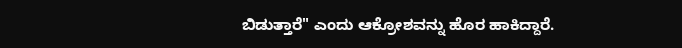ಬಿಡುತ್ತಾರೆ" ಎಂದು ಆಕ್ರೋಶವನ್ನು ಹೊರ ಹಾಕಿದ್ದಾರೆ.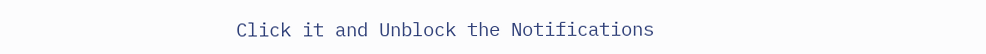Click it and Unblock the Notifications